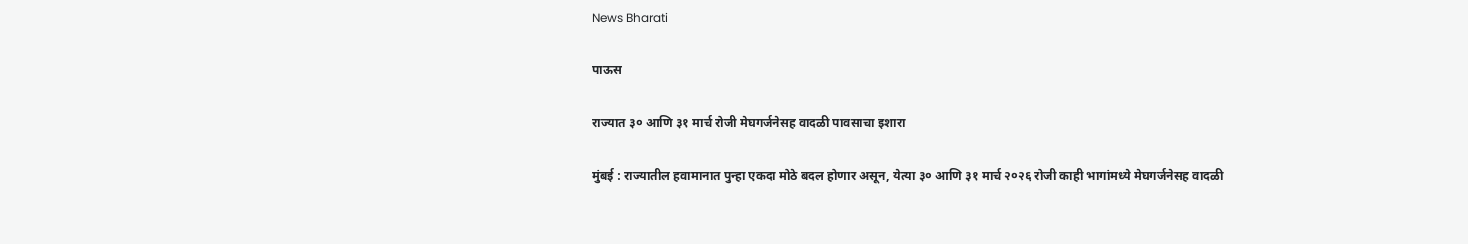News Bharati

पाऊस

राज्यात ३० आणि ३१ मार्च रोजी मेघगर्जनेसह वादळी पावसाचा इशारा

मुंबई : राज्यातील हवामानात पुन्हा एकदा मोठे बदल होणार असून, येत्या ३० आणि ३१ मार्च २०२६ रोजी काही भागांमध्ये मेघगर्जनेसह वादळी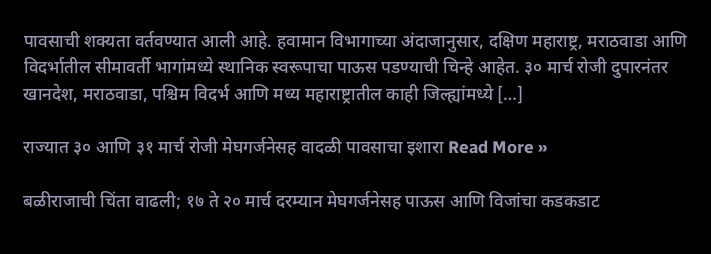पावसाची शक्यता वर्तवण्यात आली आहे. हवामान विभागाच्या अंदाजानुसार, दक्षिण महाराष्ट्र, मराठवाडा आणि विदर्भातील सीमावर्ती भागांमध्ये स्थानिक स्वरूपाचा पाऊस पडण्याची चिन्हे आहेत. ३० मार्च रोजी दुपारनंतर खानदेश, मराठवाडा, पश्चिम विदर्भ आणि मध्य महाराष्ट्रातील काही जिल्ह्यांमध्ये […]

राज्यात ३० आणि ३१ मार्च रोजी मेघगर्जनेसह वादळी पावसाचा इशारा Read More »

बळीराजाची चिंता वाढली; १७ ते २० मार्च दरम्यान मेघगर्जनेसह पाऊस आणि विजांचा कडकडाट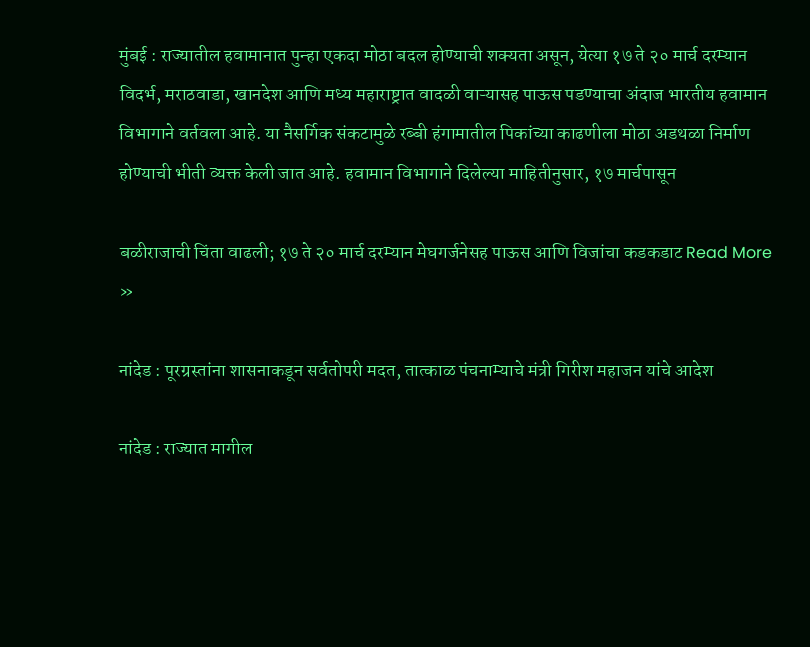मुंबई : राज्यातील हवामानात पुन्हा एकदा मोठा बदल होण्याची शक्यता असून, येत्या १७ ते २० मार्च दरम्यान विदर्भ, मराठवाडा, खानदेश आणि मध्य महाराष्ट्रात वादळी वाऱ्यासह पाऊस पडण्याचा अंदाज भारतीय हवामान विभागाने वर्तवला आहे. या नैसर्गिक संकटामुळे रब्बी हंगामातील पिकांच्या काढणीला मोठा अडथळा निर्माण होण्याची भीती व्यक्त केली जात आहे. हवामान विभागाने दिलेल्या माहितीनुसार, १७ मार्चपासून

बळीराजाची चिंता वाढली; १७ ते २० मार्च दरम्यान मेघगर्जनेसह पाऊस आणि विजांचा कडकडाट Read More »

नांदेड : पूरग्रस्तांना शासनाकडून सर्वतोपरी मदत, तात्काळ पंचनाम्याचे मंत्री गिरीश महाजन यांचे आदेश

नांदेड : राज्यात मागील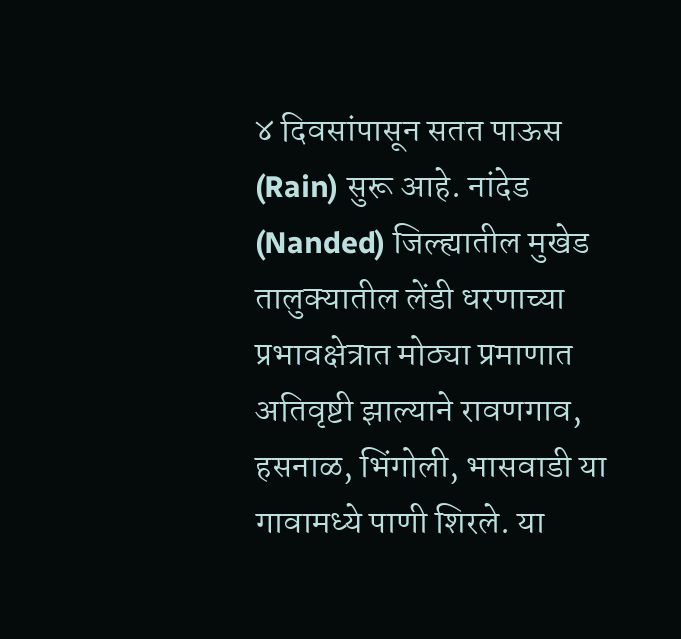४ दिवसांपासून सतत पाऊस (Rain) सुरू आहे. नांदेड (Nanded) जिल्ह्यातील मुखेड तालुक्यातील लेंडी धरणाच्या प्रभावक्षेत्रात मोठ्या प्रमाणात अतिवृष्टी झाल्याने रावणगाव, हसनाळ, भिंगोली, भासवाडी या गावामध्ये पाणी शिरले. या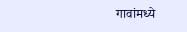गावांमध्ये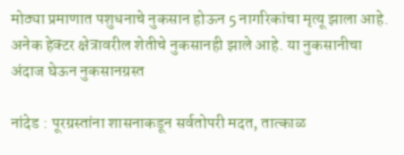मोठ्या प्रमाणात पशुधनाचे नुकसान होऊन 5 नागरिकांचा मृत्यू झाला आहे. अनेक हेक्टर क्षेत्रावरील शेतीचे नुकसानही झाले आहे. या नुकसानीचा अंदाज घेऊन नुकसानग्रस्त

नांदेड : पूरग्रस्तांना शासनाकडून सर्वतोपरी मदत, तात्काळ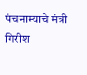पंचनाम्याचे मंत्री गिरीश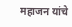महाजन यांचे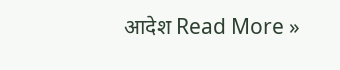आदेश Read More »